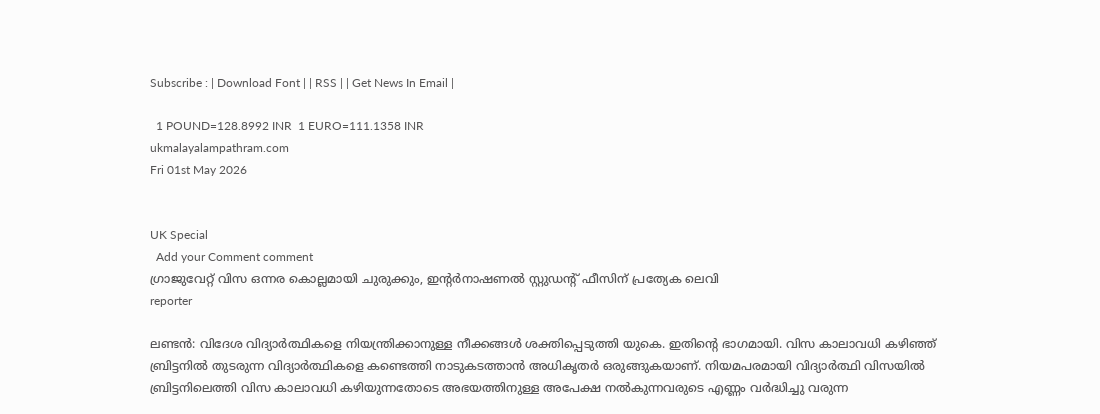Subscribe : | Download Font | | RSS | | Get News In Email |

  1 POUND=128.8992 INR  1 EURO=111.1358 INR
ukmalayalampathram.com
Fri 01st May 2026


UK Special
  Add your Comment comment
ഗ്രാജുവേറ്റ് വിസ ഒന്നര കൊല്ലമായി ചുരുക്കും, ഇന്റര്‍നാഷണല്‍ സ്റ്റുഡന്റ് ഫീസിന് പ്രത്യേക ലെവി
reporter

ലണ്ടന്‍: വിദേശ വിദ്യാര്‍ത്ഥികളെ നിയന്ത്രിക്കാനുള്ള നീക്കങ്ങള്‍ ശക്തിപ്പെടുത്തി യുകെ. ഇതിന്റെ ഭാഗമായി. വിസ കാലാവധി കഴിഞ്ഞ് ബ്രിട്ടനില്‍ തുടരുന്ന വിദ്യാര്‍ത്ഥികളെ കണ്ടെത്തി നാടുകടത്താന്‍ അധികൃതര്‍ ഒരുങ്ങുകയാണ്. നിയമപരമായി വിദ്യാര്‍ത്ഥി വിസയില്‍ ബ്രിട്ടനിലെത്തി വിസ കാലാവധി കഴിയുന്നതോടെ അഭയത്തിനുള്ള അപേക്ഷ നല്‍കുന്നവരുടെ എണ്ണം വര്‍ദ്ധിച്ചു വരുന്ന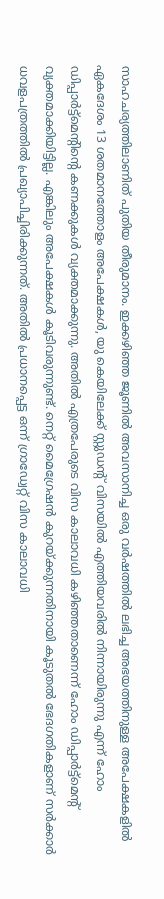സാഹചര്യത്തിലാണിത് പുതിയ തീരുമാനം. ഇക്കഴിഞ്ഞ ജൂണില്‍ അവസാനിച്ച ഒരു വര്‍ഷത്തില്‍ ലഭിച്ച അഭയത്തിനുള്ള അപേക്ഷകളില്‍ ഏകദേശം 13 ശതമാനത്തോളം അപേക്ഷകള്‍, യു കെയിലേക്ക് സ്റ്റുഡന്റ് വിസയില്‍ എത്തിയവരില്‍ നിന്നായിരുന്നു എന്ന് ഹോം ഡിപ്പാര്‍ട്ട്മെന്റിന്റെ കണക്കുകള്‍ വ്യക്തമാക്കുന്നു. അതില്‍ എത്രപേരുടെ വിസ കാലാവധി കഴിഞ്ഞതാണെന്ന് ഹോം ഡിപ്പാര്‍ട്ട്മെന്റ് വ്യക്തമാക്കിയിട്ടില്ല. എങ്കിലും അപേക്ഷകള്‍ കൂടിവരുന്നുണ്ട്. നെറ്റ് മൈഗ്രേഷന്‍ കുറയ്ക്കുന്നതിനായി കൂടുതല്‍ ഭേദഗതികളാണ് സര്‍ക്കാര്‍ ധവളപത്രത്തില്‍ പ്രഖ്യാപിച്ചിരിക്കുന്നത്. അതില്‍ പ്രധാനപ്പെട്ട ഒന്ന് ഗ്രാഡ്വേറ്റ് വിസ കാലാവധി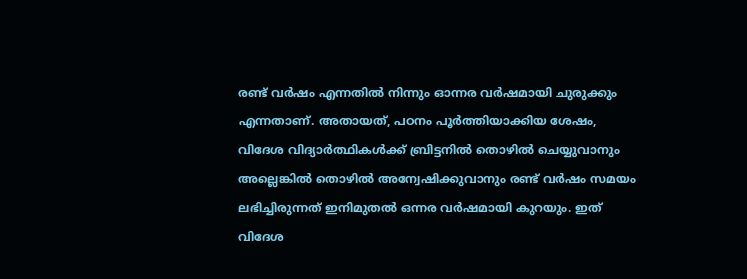രണ്ട് വര്‍ഷം എന്നതില്‍ നിന്നും ഓന്നര വര്‍ഷമായി ചുരുക്കും എന്നതാണ്. അതായത്, പഠനം പൂര്‍ത്തിയാക്കിയ ശേഷം, വിദേശ വിദ്യാര്‍ത്ഥികള്‍ക്ക് ബ്രിട്ടനില്‍ തൊഴില്‍ ചെയ്യുവാനും അല്ലെങ്കില്‍ തൊഴില്‍ അന്വേഷിക്കുവാനും രണ്ട് വര്‍ഷം സമയം ലഭിച്ചിരുന്നത് ഇനിമുതല്‍ ഒന്നര വര്‍ഷമായി കുറയും. ഇത് വിദേശ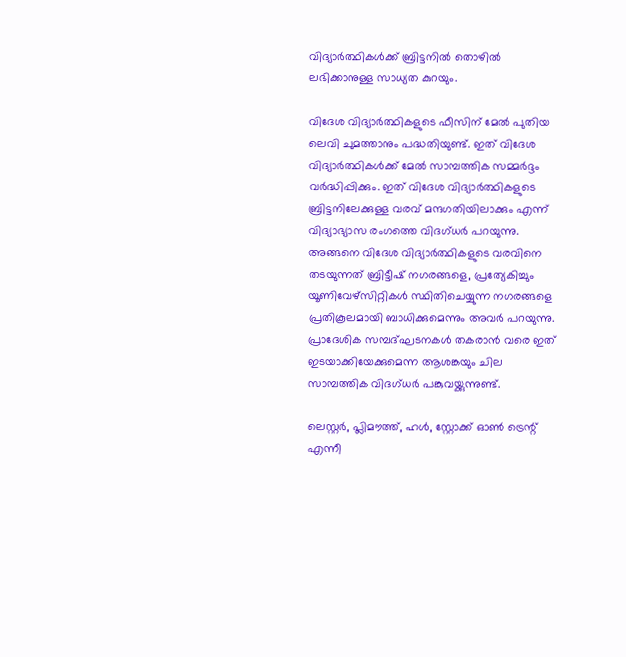വിദ്യാര്‍ത്ഥികള്‍ക്ക് ബ്രിട്ടനില്‍ തൊഴില്‍ ലഭിക്കാനുള്ള സാധ്യത കുറയും.

വിദേശ വിദ്യാര്‍ത്ഥികളുടെ ഫീസിന് മേല്‍ പുതിയ ലെവി ചുമത്താനും പദ്ധതിയുണ്ട്. ഇത് വിദേശ വിദ്യാര്‍ത്ഥികള്‍ക്ക് മേല്‍ സാമ്പത്തിക സമ്മര്‍ദ്ദം വര്‍ദ്ധിപ്പിക്കും. ഇത് വിദേശ വിദ്യാര്‍ത്ഥികളുടെ ബ്രിട്ടനിലേക്കുള്ള വരവ് മന്ദഗതിയിലാക്കും എന്ന് വിദ്യാഭ്യാസ രംഗത്തെ വിദഗ്ധര്‍ പറയുന്നു. അങ്ങനെ വിദേശ വിദ്യാര്‍ത്ഥികളുടെ വരവിനെ തടയുന്നത് ബ്രിട്ടീഷ് നഗരങ്ങളെ, പ്രത്യേകിച്ചും യൂണിവേഴ്‌സിറ്റികള്‍ സ്ഥിതിചെയ്യുന്ന നഗരങ്ങളെ പ്രതികൂലമായി ബാധിക്കുമെന്നും അവര്‍ പറയുന്നു. പ്രാദേശിക സമ്പദ്ഘടനകള്‍ തകരാന്‍ വരെ ഇത് ഇടയാക്കിയേക്കുമെന്ന ആശങ്കയും ചില സാമ്പത്തിക വിദഗ്ധര്‍ പങ്കുവയ്ക്കുന്നുണ്ട്.

ലെസ്റ്റര്‍, പ്ലിമൗത്ത്, ഹള്‍, സ്റ്റോക്ക് ഓണ്‍ ട്രെന്റ് എന്നീ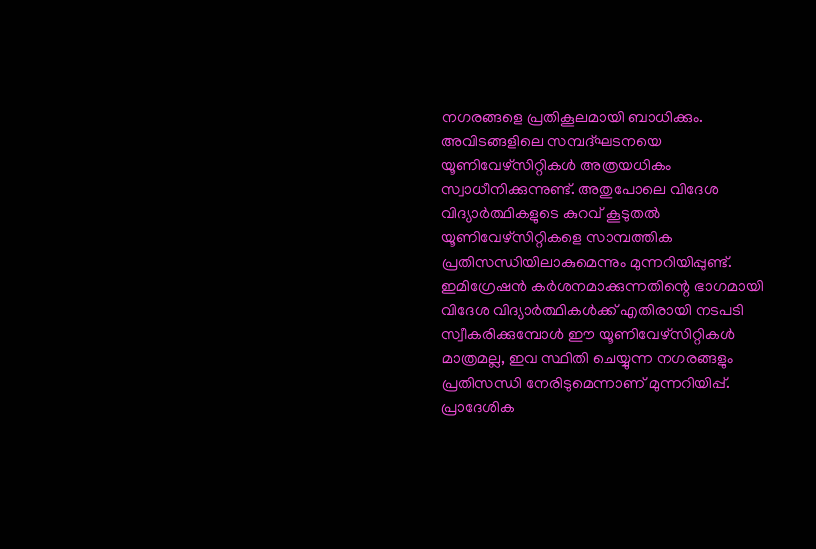നഗരങ്ങളെ പ്രതികൂലമായി ബാധിക്കും. അവിടങ്ങളിലെ സമ്പദ്ഘടനയെ യൂണിവേഴ്‌സിറ്റികള്‍ അത്രയധികം സ്വാധീനിക്കുന്നുണ്ട്. അതുപോലെ വിദേശ വിദ്യാര്‍ത്ഥികളുടെ കുറവ് കൂടുതല്‍ യൂണിവേഴ്‌സിറ്റികളെ സാമ്പത്തിക പ്രതിസന്ധിയിലാകുമെന്നും മുന്നറിയിപ്പുണ്ട്. ഇമിഗ്രേഷന്‍ കര്‍ശനമാക്കുന്നതിന്റെ ഭാഗമായി വിദേശ വിദ്യാര്‍ത്ഥികള്‍ക്ക് എതിരായി നടപടി സ്വീകരിക്കുമ്പോള്‍ ഈ യൂണിവേഴ്സിറ്റികള്‍ മാത്രമല്ല, ഇവ സ്ഥിതി ചെയ്യുന്ന നഗരങ്ങളും പ്രതിസന്ധി നേരിടുമെന്നാണ് മുന്നറിയിപ്പ്. പ്രാദേശിക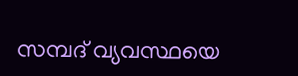സമ്പദ് വ്യവസ്ഥയെ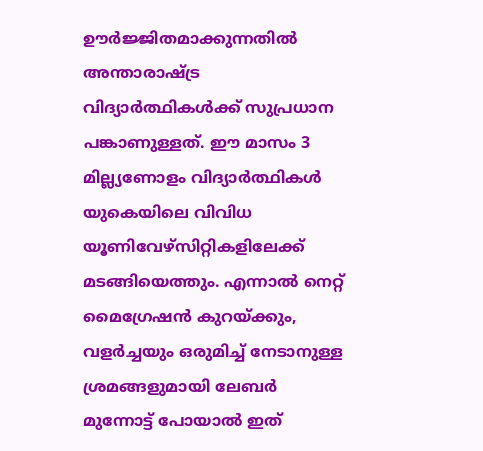ഊര്‍ജ്ജിതമാക്കുന്നതില്‍ അന്താരാഷ്ട്ര വിദ്യാര്‍ത്ഥികള്‍ക്ക് സുപ്രധാന പങ്കാണുള്ളത്. ഈ മാസം 3 മില്ല്യണോളം വിദ്യാര്‍ത്ഥികള്‍ യുകെയിലെ വിവിധ യൂണിവേഴ്സിറ്റികളിലേക്ക് മടങ്ങിയെത്തും. എന്നാല്‍ നെറ്റ് മൈഗ്രേഷന്‍ കുറയ്ക്കും, വളര്‍ച്ചയും ഒരുമിച്ച് നേടാനുള്ള ശ്രമങ്ങളുമായി ലേബര്‍ മുന്നോട്ട് പോയാല്‍ ഇത്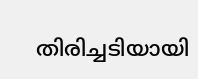തിരിച്ചടിയായി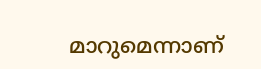മാറുമെന്നാണ്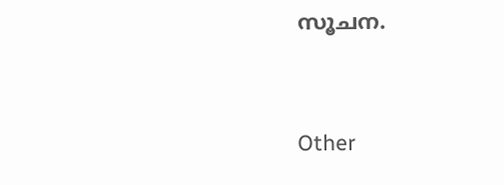സൂചന.


Other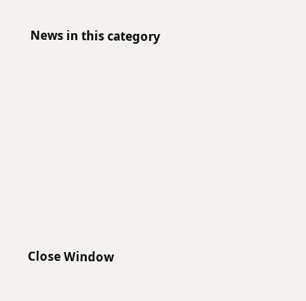News in this category








Close Window